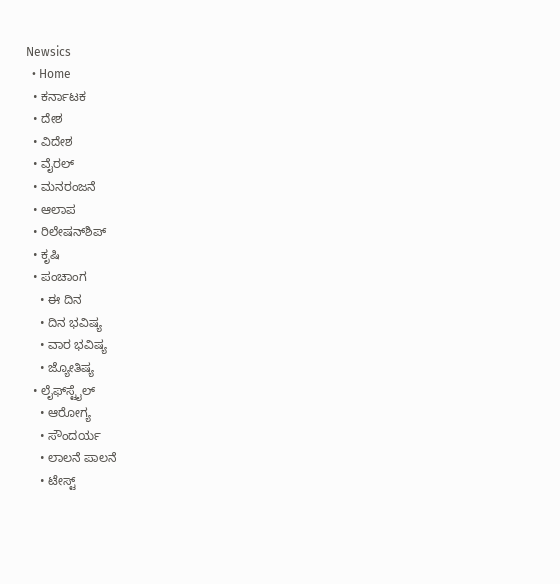Newsics
  • Home
  • ಕರ್ನಾಟಕ
  • ದೇಶ
  • ವಿದೇಶ
  • ವೈರಲ್
  • ಮನರಂಜನೆ
  • ಆಲಾಪ
  • ರಿಲೇಷನ್‌ಶಿಪ್
  • ಕೃಷಿ
  • ಪಂಚಾಂಗ
    • ಈ ದಿನ
    • ದಿನ ಭವಿಷ್ಯ
    • ವಾರ ಭವಿಷ್ಯ
    • ಜ್ಯೋತಿಷ್ಯ
  • ಲೈಫ್‌ಸ್ಟೈಲ್
    • ಆರೋಗ್ಯ
    • ಸೌಂದರ್ಯ
    • ಲಾಲನೆ ಪಾಲನೆ
    • ಟೇಸ್ಟ್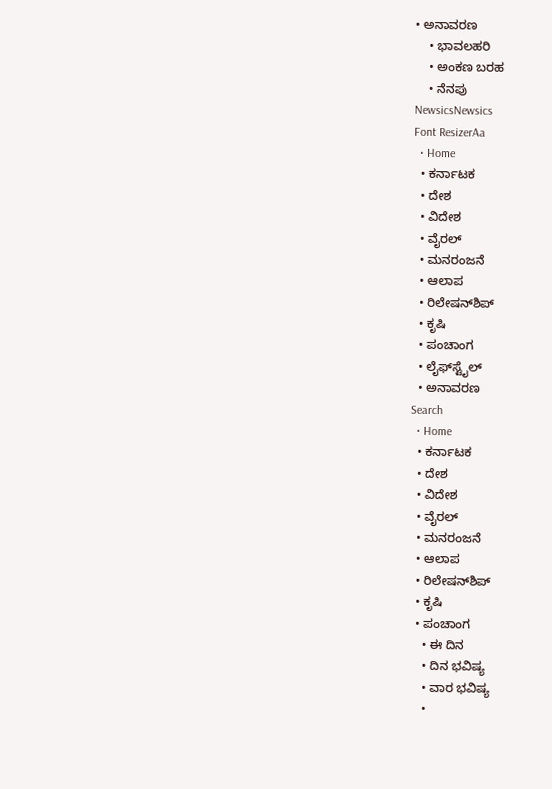• ಅನಾವರಣ
    • ಭಾವಲಹರಿ
    • ಅಂಕಣ ಬರಹ
    • ನೆನಪು
NewsicsNewsics
Font ResizerAa
  • Home
  • ಕರ್ನಾಟಕ
  • ದೇಶ
  • ವಿದೇಶ
  • ವೈರಲ್
  • ಮನರಂಜನೆ
  • ಆಲಾಪ
  • ರಿಲೇಷನ್‌ಶಿಪ್
  • ಕೃಷಿ
  • ಪಂಚಾಂಗ
  • ಲೈಫ್‌ಸ್ಟೈಲ್
  • ಅನಾವರಣ
Search
  • Home
  • ಕರ್ನಾಟಕ
  • ದೇಶ
  • ವಿದೇಶ
  • ವೈರಲ್
  • ಮನರಂಜನೆ
  • ಆಲಾಪ
  • ರಿಲೇಷನ್‌ಶಿಪ್
  • ಕೃಷಿ
  • ಪಂಚಾಂಗ
    • ಈ ದಿನ
    • ದಿನ ಭವಿಷ್ಯ
    • ವಾರ ಭವಿಷ್ಯ
    •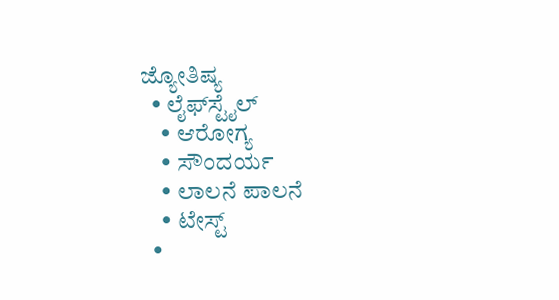ಜ್ಯೋತಿಷ್ಯ
  • ಲೈಫ್‌ಸ್ಟೈಲ್
    • ಆರೋಗ್ಯ
    • ಸೌಂದರ್ಯ
    • ಲಾಲನೆ ಪಾಲನೆ
    • ಟೇಸ್ಟ್
  •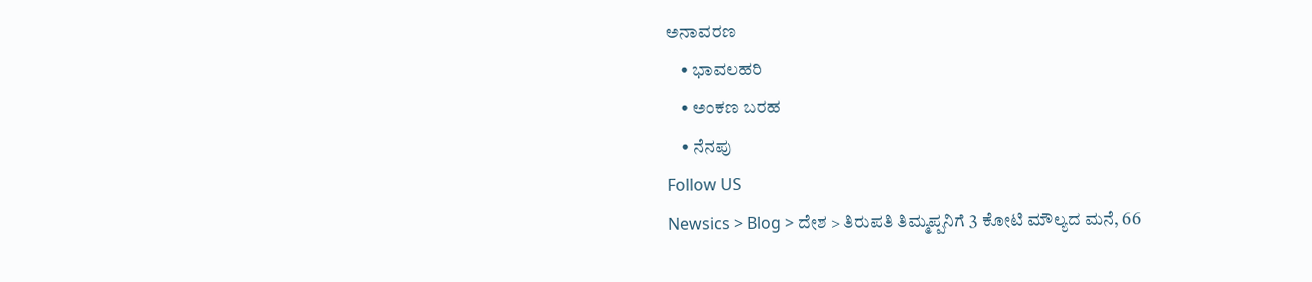ಅನಾವರಣ
    • ಭಾವಲಹರಿ
    • ಅಂಕಣ ಬರಹ
    • ನೆನಪು
Follow US
Newsics > Blog > ದೇಶ > ತಿರುಪತಿ ತಿಮ್ಮಪ್ಪನಿಗೆ 3 ಕೋಟಿ ಮೌಲ್ಯದ ಮನೆ, 66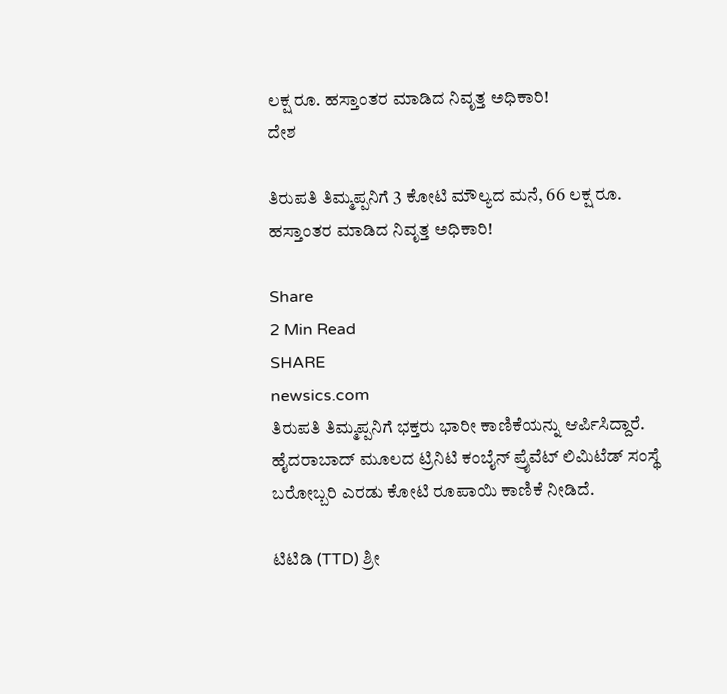ಲಕ್ಷ ರೂ. ಹಸ್ತಾಂತರ ಮಾಡಿದ ನಿವೃತ್ತ ಅಧಿಕಾರಿ!
ದೇಶ

ತಿರುಪತಿ ತಿಮ್ಮಪ್ಪನಿಗೆ 3 ಕೋಟಿ ಮೌಲ್ಯದ ಮನೆ, 66 ಲಕ್ಷ ರೂ. ಹಸ್ತಾಂತರ ಮಾಡಿದ ನಿವೃತ್ತ ಅಧಿಕಾರಿ!

Share
2 Min Read
SHARE
newsics.com
ತಿರುಪತಿ ತಿಮ್ಮಪ್ಪನಿಗೆ ಭಕ್ತರು ಭಾರೀ ಕಾಣಿಕೆಯನ್ನು ಆರ್ಪಿಸಿದ್ದಾರೆ. ಹೈದರಾಬಾದ್ ಮೂಲದ ಟ್ರಿನಿಟಿ ಕಂಬೈನ್ ಪ್ರೈವೆಟ್ ಲಿಮಿಟೆಡ್ ಸಂಸ್ಥೆ ಬರೋಬ್ಬರಿ ಎರಡು ಕೋಟಿ ರೂಪಾಯಿ ಕಾಣಿಕೆ ನೀಡಿದೆ.

ಟಿಟಿಡಿ (TTD) ಶ್ರೀ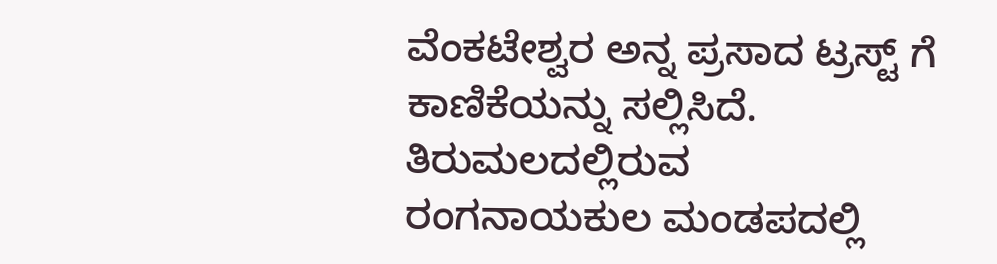ವೆಂಕಟೇಶ್ವರ ಅನ್ನ ಪ್ರಸಾದ ಟ್ರಸ್ಟ್ ಗೆ ಕಾಣಿಕೆಯನ್ನು ಸಲ್ಲಿಸಿದೆ. ತಿರುಮಲದಲ್ಲಿರುವ ರಂಗನಾಯಕುಲ ಮಂಡಪದಲ್ಲಿ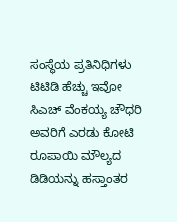ಸಂಸ್ಥೆಯ ಪ್ರತಿನಿಧಿಗಳು ಟಿಟಿಡಿ ಹೆಚ್ಚು ಇವೋ ಸಿಎಚ್ ವೆಂಕಯ್ಯ ಚೌಧರಿ ಅವರಿಗೆ ಎರಡು ಕೋಟಿ ರೂಪಾಯಿ ಮೌಲ್ಯದ ಡಿಡಿಯನ್ನು ಹಸ್ತಾಂತರ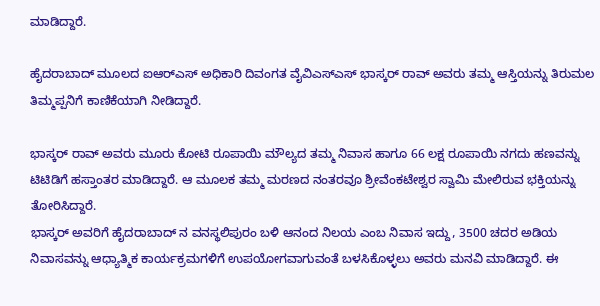ಮಾಡಿದ್ದಾರೆ.

ಹೈದರಾಬಾದ್ ಮೂಲದ ಐಆರ್‌ಎಸ್ ಅಧಿಕಾರಿ ದಿವಂಗತ ವೈವಿಎಸ್ಎಸ್ ಭಾಸ್ಕರ್ ರಾವ್ ಅವರು ತಮ್ಮ ಆಸ್ತಿಯನ್ನು ತಿರುಮಲ ತಿಮ್ಮಪ್ಪನಿಗೆ ಕಾಣಿಕೆಯಾಗಿ ನೀಡಿದ್ದಾರೆ.

ಭಾಸ್ಕರ್ ರಾವ್ ಅವರು ಮೂರು ಕೋಟಿ ರೂಪಾಯಿ ಮೌಲ್ಯದ ತಮ್ಮ ನಿವಾಸ ಹಾಗೂ 66 ಲಕ್ಷ ರೂಪಾಯಿ ನಗದು ಹಣವನ್ನು ಟಿಟಿಡಿಗೆ ಹಸ್ತಾಂತರ ಮಾಡಿದ್ದಾರೆ. ಆ ಮೂಲಕ ತಮ್ಮ ಮರಣದ ನಂತರವೂ ಶ್ರೀವೆಂಕಟೇಶ್ವರ ಸ್ವಾಮಿ ಮೇಲಿರುವ ಭಕ್ತಿಯನ್ನು ತೋರಿಸಿದ್ದಾರೆ.
ಭಾಸ್ಕರ್ ಅವರಿಗೆ ಹೈದರಾಬಾದ್ ನ ವನಸ್ಥಲಿಪುರಂ ಬಳಿ ಆನಂದ ನಿಲಯ ಎಂಬ ನಿವಾಸ ಇದ್ದು, 3500 ಚದರ ಅಡಿಯ ನಿವಾಸವನ್ನು ಆಧ್ಯಾತ್ಮಿಕ ಕಾರ್ಯಕ್ರಮಗಳಿಗೆ ಉಪಯೋಗವಾಗುವಂತೆ ಬಳಸಿಕೊಳ್ಳಲು ಅವರು ಮನವಿ ಮಾಡಿದ್ದಾರೆ. ಈ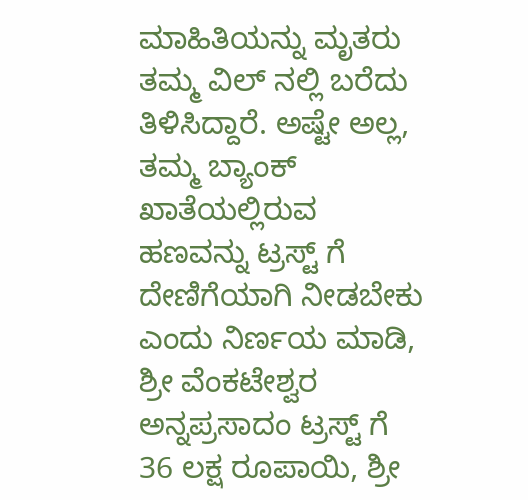ಮಾಹಿತಿಯನ್ನು ಮೃತರು ತಮ್ಮ ವಿಲ್ ನಲ್ಲಿ ಬರೆದು ತಿಳಿಸಿದ್ದಾರೆ. ಅಷ್ಟೇ ಅಲ್ಲ, ತಮ್ಮ ಬ್ಯಾಂಕ್ ಖಾತೆಯಲ್ಲಿರುವ ಹಣವನ್ನು ಟ್ರಸ್ಟ್ ಗೆ ದೇಣಿಗೆಯಾಗಿ ನೀಡಬೇಕು ಎಂದು ನಿರ್ಣಯ ಮಾಡಿ, ಶ್ರೀ ವೆಂಕಟೇಶ್ವರ ಅನ್ನಪ್ರಸಾದಂ ಟ್ರಸ್ಟ್ ಗೆ 36 ಲಕ್ಷ ರೂಪಾಯಿ, ಶ್ರೀ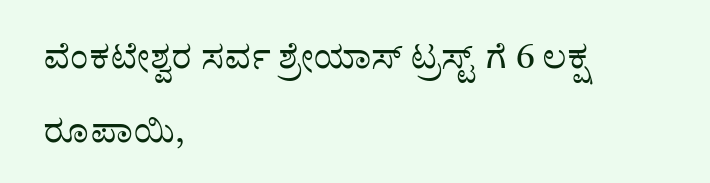ವೆಂಕಟೇಶ್ವರ ಸರ್ವ ಶ್ರೇಯಾಸ್ ಟ್ರಸ್ಟ್ ಗೆ 6 ಲಕ್ಷ ರೂಪಾಯಿ,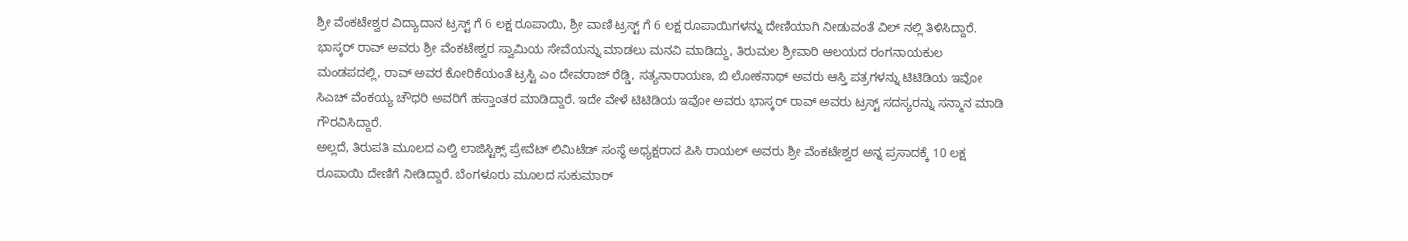ಶ್ರೀ ವೆಂಕಟೇಶ್ವರ ವಿದ್ಯಾದಾನ ಟ್ರಸ್ಟ್ ಗೆ 6 ಲಕ್ಷ ರೂಪಾಯಿ, ಶ್ರೀ ವಾಣಿ ಟ್ರಸ್ಟ್ ಗೆ 6 ಲಕ್ಷ ರೂಪಾಯಿಗಳನ್ನು ದೇಣಿಯಾಗಿ ನೀಡುವಂತೆ ವಿಲ್ ನಲ್ಲಿ ತಿಳಿಸಿದ್ದಾರೆ.
ಭಾಸ್ಕರ್ ರಾವ್ ಅವರು ಶ್ರೀ ವೆಂಕಟೇಶ್ವರ ಸ್ವಾಮಿಯ ಸೇವೆಯನ್ನು ಮಾಡಲು ಮನವಿ ಮಾಡಿದ್ದು, ತಿರುಮಲ ಶ್ರೀವಾರಿ ಆಲಯದ ರಂಗನಾಯಕುಲ ಮಂಡಪದಲ್ಲಿ, ರಾವ್ ಅವರ ಕೋರಿಕೆಯಂತೆ ಟ್ರಸ್ಟಿ ಎಂ ದೇವರಾಜ್ ರೆಡ್ಡಿ, ಸತ್ಯನಾರಾಯಣ, ಬಿ ಲೋಕನಾಥ್ ಅವರು ಆಸ್ತಿ ಪತ್ರಗಳನ್ನು ಟಿಟಿಡಿಯ ಇವೋ ಸಿಎಚ್ ವೆಂಕಯ್ಯ ಚೌಧರಿ ಅವರಿಗೆ ಹಸ್ತಾಂತರ ಮಾಡಿದ್ದಾರೆ. ಇದೇ ವೇಳೆ ಟಿಟಿಡಿಯ ಇವೋ ಅವರು ಭಾಸ್ಕರ್ ರಾವ್ ಅವರು ಟ್ರಸ್ಟ್ ಸದಸ್ಯರನ್ನು ಸನ್ಮಾನ ಮಾಡಿ ಗೌರವಿಸಿದ್ದಾರೆ.
ಅಲ್ಲದೆ, ತಿರುಪತಿ ಮೂಲದ ಎಲ್ವಿ ಲಾಜಿಸ್ಟಿಕ್ಸ್ ಪ್ರೇವೆಟ್ ಲಿಮಿಟೆಡ್ ಸಂಸ್ಥೆ ಅಧ್ಯಕ್ಷರಾದ ಪಿಸಿ ರಾಯಲ್ ಅವರು ಶ್ರೀ ವೆಂಕಟೇಶ್ವರ ಅನ್ನ ಪ್ರಸಾದಕ್ಕೆ 10 ಲಕ್ಷ ರೂಪಾಯಿ ದೇಣಿಗೆ ನೀಡಿದ್ದಾರೆ. ಬೆಂಗಳೂರು ಮೂಲದ ಸುಕುಮಾರ್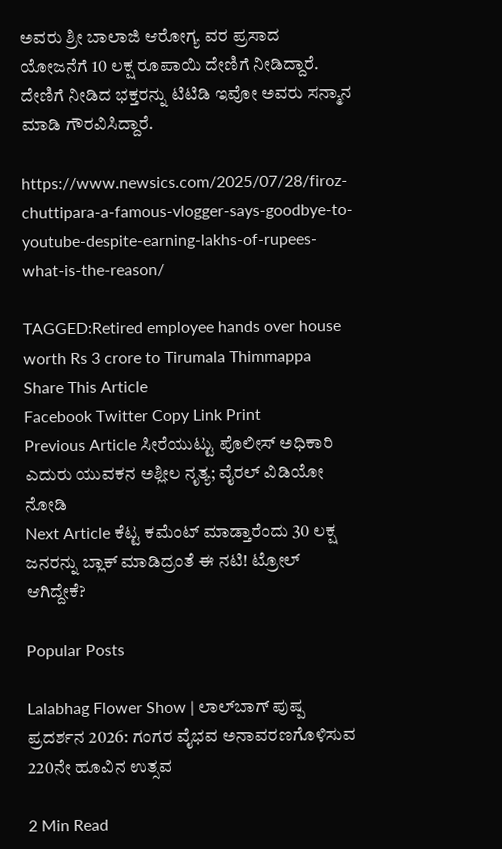ಅವರು ಶ್ರೀ ಬಾಲಾಜಿ ಆರೋಗ್ಯ ವರ ಪ್ರಸಾದ ಯೋಜನೆಗೆ 10 ಲಕ್ಷ ರೂಪಾಯಿ ದೇಣಿಗೆ ನೀಡಿದ್ದಾರೆ. ದೇಣಿಗೆ ನೀಡಿದ ಭಕ್ತರನ್ನು ಟಿಟಿಡಿ ಇವೋ ಅವರು ಸನ್ಮಾನ ಮಾಡಿ ಗೌರವಿಸಿದ್ದಾರೆ.

https://www.newsics.com/2025/07/28/firoz-chuttipara-a-famous-vlogger-says-goodbye-to-youtube-despite-earning-lakhs-of-rupees-what-is-the-reason/

TAGGED:Retired employee hands over house worth Rs 3 crore to Tirumala Thimmappa
Share This Article
Facebook Twitter Copy Link Print
Previous Article ಸೀರೆಯುಟ್ಟು ಪೊಲೀಸ್ ಅಧಿಕಾರಿ ಎದುರು ಯುವಕನ ಅಶ್ಲೀಲ ನೃತ್ಯ; ವೈರಲ್ ವಿಡಿಯೋ ನೋಡಿ
Next Article ಕೆಟ್ಟ ಕಮೆಂಟ್ ಮಾಡ್ತಾರೆಂದು 30 ಲಕ್ಷ ಜನರನ್ನು ಬ್ಲಾಕ್ ಮಾಡಿದ್ರಂತೆ ಈ ನಟಿ! ಟ್ರೋಲ್ ಆಗಿದ್ದೇಕೆ?

Popular Posts

Lalabhag Flower Show | ಲಾಲ್‌ಬಾಗ್ ಪುಷ್ಪ ಪ್ರದರ್ಶನ 2026: ಗಂಗರ ವೈಭವ ಅನಾವರಣಗೊಳಿಸುವ 220ನೇ ಹೂವಿನ ಉತ್ಸವ

2 Min Read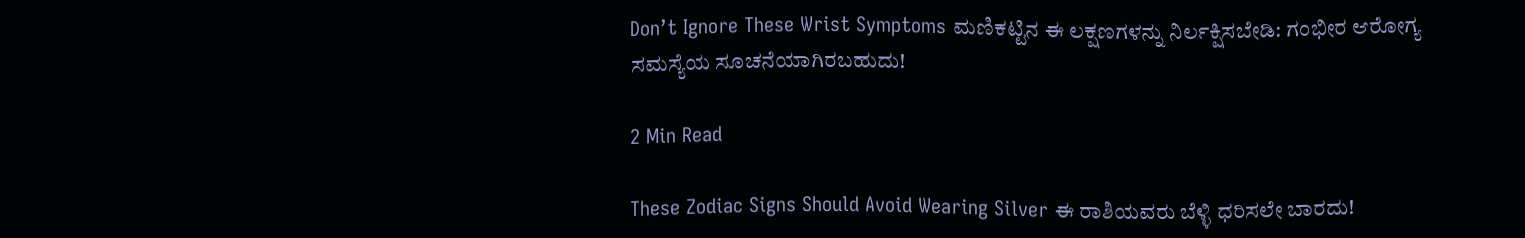Don’t Ignore These Wrist Symptoms ಮಣಿಕಟ್ಟಿನ ಈ ಲಕ್ಷಣಗಳನ್ನು ನಿರ್ಲಕ್ಷಿಸಬೇಡಿ: ಗಂಭೀರ ಆರೋಗ್ಯ ಸಮಸ್ಯೆಯ ಸೂಚನೆಯಾಗಿರಬಹುದು!

2 Min Read

These Zodiac Signs Should Avoid Wearing Silver ಈ ರಾಶಿಯವರು ಬೆಳ್ಳಿ ಧರಿಸಲೇ ಬಾರದು!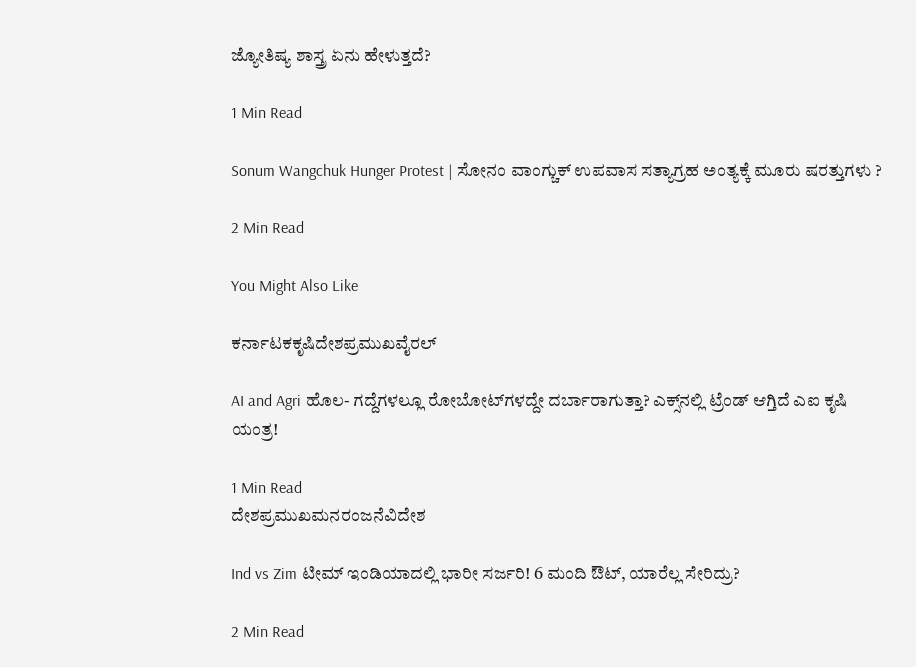ಜ್ಯೋತಿಷ್ಯ ಶಾಸ್ತ್ರ ಏನು ಹೇಳುತ್ತದೆ?

1 Min Read

Sonum Wangchuk Hunger Protest | ಸೋನಂ ವಾಂಗ್ಚುಕ್ ಉಪವಾಸ ಸತ್ಯಾಗ್ರಹ ಅಂತ್ಯಕ್ಕೆ ಮೂರು ಷರತ್ತುಗಳು ?

2 Min Read

You Might Also Like

ಕರ್ನಾಟಕಕೃಷಿದೇಶಪ್ರಮುಖವೈರಲ್

AI and Agri ಹೊಲ- ಗದ್ದೆಗಳಲ್ಲೂ ರೋಬೋಟ್‌ಗಳದ್ದೇ ದರ್ಬಾರಾಗುತ್ತಾ? ಎಕ್ಸ್‌ನಲ್ಲಿ ಟ್ರೆಂಡ್ ಆಗ್ತಿದೆ ಎಐ ಕೃಷಿ ಯಂತ್ರ!

1 Min Read
ದೇಶಪ್ರಮುಖಮನರಂಜನೆವಿದೇಶ

Ind vs Zim ಟೀಮ್ ಇಂಡಿಯಾದಲ್ಲಿ ಭಾರೀ ಸರ್ಜರಿ! 6 ಮಂದಿ ಔಟ್‌, ಯಾರೆಲ್ಲ ಸೇರಿದ್ರು?

2 Min Read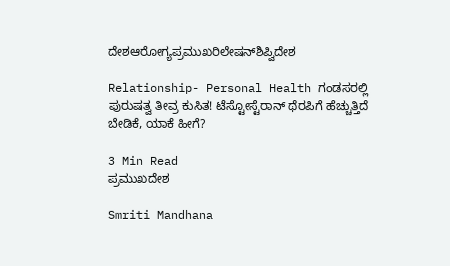ದೇಶಆರೋಗ್ಯಪ್ರಮುಖರಿಲೇಷನ್‌ಶಿಪ್ವಿದೇಶ

Relationship- Personal Health ಗಂಡಸರಲ್ಲಿ ಪುರುಷತ್ವ ತೀವ್ರ ಕುಸಿತ! ಟೆಸ್ಟೋಸ್ಟೆರಾನ್ ಥೆರಪಿಗೆ ಹೆಚ್ಚುತ್ತಿದೆ ಬೇಡಿಕೆ, ಯಾಕೆ ಹೀಗೆ?

3 Min Read
ಪ್ರಮುಖದೇಶ

Smriti Mandhana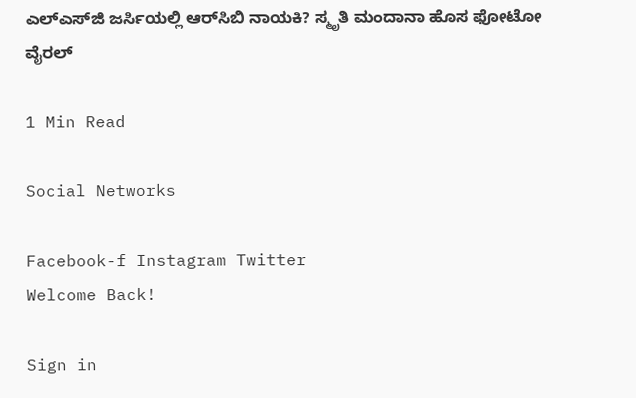ಎಲ್‌ಎಸ್‌ಜಿ ಜರ್ಸಿಯಲ್ಲಿ ಆರ್‌ಸಿಬಿ ನಾಯಕಿ? ಸ್ಮೃತಿ ಮಂದಾನಾ ಹೊಸ ಫೋಟೋ ವೈರಲ್‌

1 Min Read

Social Networks

Facebook-f Instagram Twitter
Welcome Back!

Sign in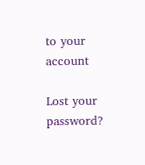to your account

Lost your password?